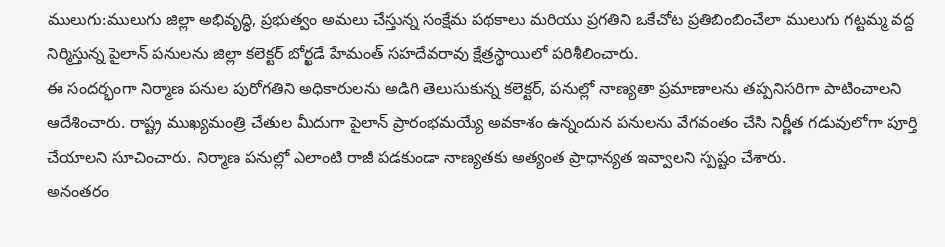ములుగు:ములుగు జిల్లా అభివృద్ధి, ప్రభుత్వం అమలు చేస్తున్న సంక్షేమ పథకాలు మరియు ప్రగతిని ఒకేచోట ప్రతిబింబించేలా ములుగు గట్టమ్మ వద్ద నిర్మిస్తున్న పైలాన్ పనులను జిల్లా కలెక్టర్ బోర్ఖడే హేమంత్ సహదేవరావు క్షేత్రస్థాయిలో పరిశీలించారు.
ఈ సందర్భంగా నిర్మాణ పనుల పురోగతిని అధికారులను అడిగి తెలుసుకున్న కలెక్టర్, పనుల్లో నాణ్యతా ప్రమాణాలను తప్పనిసరిగా పాటించాలని ఆదేశించారు. రాష్ట్ర ముఖ్యమంత్రి చేతుల మీదుగా పైలాన్ ప్రారంభమయ్యే అవకాశం ఉన్నందున పనులను వేగవంతం చేసి నిర్ణీత గడువులోగా పూర్తి చేయాలని సూచించారు. నిర్మాణ పనుల్లో ఎలాంటి రాజీ పడకుండా నాణ్యతకు అత్యంత ప్రాధాన్యత ఇవ్వాలని స్పష్టం చేశారు.
అనంతరం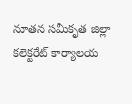నూతన సమీకృత జిల్లా కలెక్టరేట్ కార్యాలయ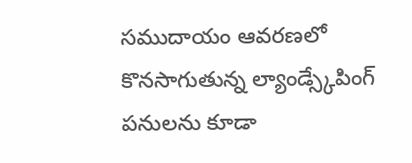సముదాయం ఆవరణలో కొనసాగుతున్న ల్యాండ్స్కేపింగ్ పనులను కూడా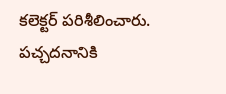కలెక్టర్ పరిశీలించారు. పచ్చదనానికి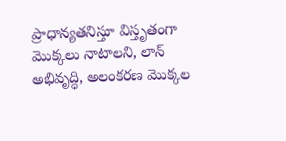ప్రాధాన్యతనిస్తూ విస్తృతంగా మొక్కలు నాటాలని, లాన్ అభివృద్ధి, అలంకరణ మొక్కల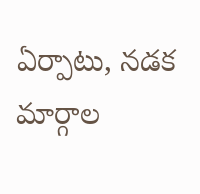ఏర్పాటు, నడక మార్గాల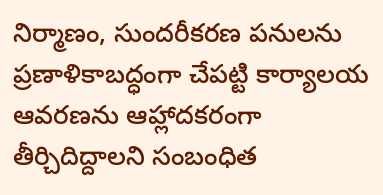నిర్మాణం, సుందరీకరణ పనులను ప్రణాళికాబద్ధంగా చేపట్టి కార్యాలయ ఆవరణను ఆహ్లాదకరంగా తీర్చిదిద్దాలని సంబంధిత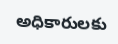అధికారులకు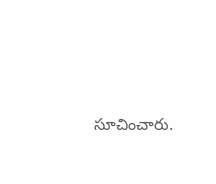సూచించారు.